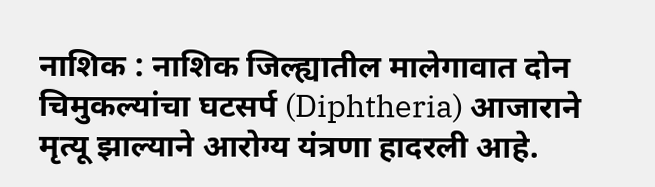नाशिक : नाशिक जिल्ह्यातील मालेगावात दोन चिमुकल्यांचा घटसर्प (Diphtheria) आजाराने मृत्यू झाल्याने आरोग्य यंत्रणा हादरली आहे.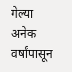गेल्या अनेक वर्षांपासून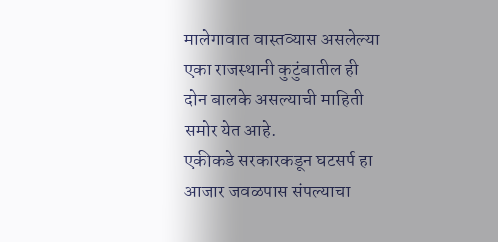मालेगावात वास्तव्यास असलेल्या एका राजस्थानी कुटुंबातील ही दोन बालके असल्याची माहिती समोर येत आहे.
एकीकडे सरकारकडून घटसर्प हा आजार जवळपास संपल्याचा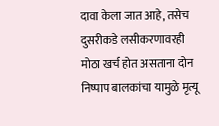दावा केला जात आहे, तसेच दुसरीकडे लसीकरणावरही मोठा खर्च होत असताना दोन निष्पाप बालकांचा यामुळे मृत्यू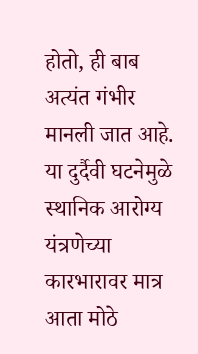होतो, ही बाब अत्यंत गंभीर मानली जात आहे. या दुर्दैवी घटनेमुळे स्थानिक आरोग्य यंत्रणेच्या कारभारावर मात्र आता मोठे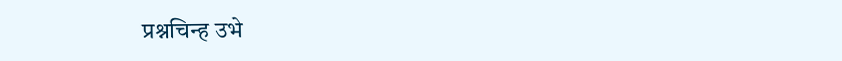प्रश्नचिन्ह उभे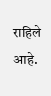राहिले आहे.